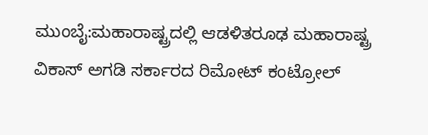ಮುಂಬೈ:ಮಹಾರಾಷ್ಟ್ರದಲ್ಲಿ ಆಡಳಿತರೂಢ ಮಹಾರಾಷ್ಟ್ರ ವಿಕಾಸ್ ಅಗಡಿ ಸರ್ಕಾರದ ರಿಮೋಟ್ ಕಂಟ್ರೋಲ್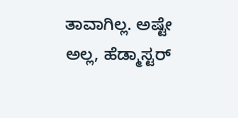ತಾವಾಗಿಲ್ಲ. ಅಷ್ಟೇ ಅಲ್ಲ, ಹೆಡ್ಮಾಸ್ಟರ್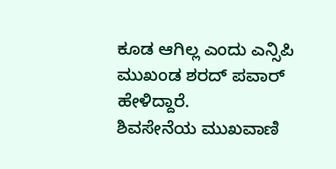ಕೂಡ ಆಗಿಲ್ಲ ಎಂದು ಎನ್ಸಿಪಿ ಮುಖಂಡ ಶರದ್ ಪವಾರ್ ಹೇಳಿದ್ದಾರೆ.
ಶಿವಸೇನೆಯ ಮುಖವಾಣಿ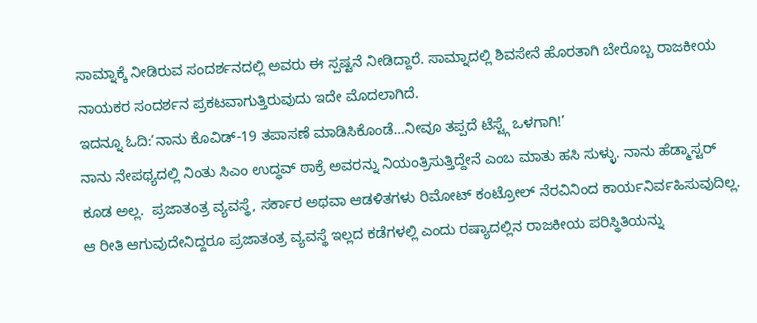ಸಾಮ್ನಾಕ್ಕೆ ನೀಡಿರುವ ಸಂದರ್ಶನದಲ್ಲಿ ಅವರು ಈ ಸ್ಪಷ್ಟನೆ ನೀಡಿದ್ದಾರೆ. ಸಾಮ್ನಾದಲ್ಲಿ ಶಿವಸೇನೆ ಹೊರತಾಗಿ ಬೇರೊಬ್ಬ ರಾಜಕೀಯ ನಾಯಕರ ಸಂದರ್ಶನ ಪ್ರಕಟವಾಗುತ್ತಿರುವುದು ಇದೇ ಮೊದಲಾಗಿದೆ.
ಇದನ್ನೂ ಓದಿ:‘ನಾನು ಕೊವಿಡ್-19 ತಪಾಸಣೆ ಮಾಡಿಸಿಕೊಂಡೆ…ನೀವೂ ತಪ್ಪದೆ ಟೆಸ್ಟ್ಗೆ ಒಳಗಾಗಿ!’
ನಾನು ನೇಪಥ್ಯದಲ್ಲಿ ನಿಂತು ಸಿಎಂ ಉದ್ಧವ್ ಠಾಕ್ರೆ ಅವರನ್ನು ನಿಯಂತ್ರಿಸುತ್ತಿದ್ದೇನೆ ಎಂಬ ಮಾತು ಹಸಿ ಸುಳ್ಳು. ನಾನು ಹೆಡ್ಮಾಸ್ಟರ್ ಕೂಡ ಅಲ್ಲ.  ಪ್ರಜಾತಂತ್ರ ವ್ಯವಸ್ಥೆ, ಸರ್ಕಾರ ಅಥವಾ ಆಡಳಿತಗಳು ರಿಮೋಟ್ ಕಂಟ್ರೋಲ್ ನೆರವಿನಿಂದ ಕಾರ್ಯನಿರ್ವಹಿಸುವುದಿಲ್ಲ. ಆ ರೀತಿ ಆಗುವುದೇನಿದ್ದರೂ ಪ್ರಜಾತಂತ್ರ ವ್ಯವಸ್ಥೆ ಇಲ್ಲದ ಕಡೆಗಳಲ್ಲಿ ಎಂದು ರಷ್ಯಾದಲ್ಲಿನ ರಾಜಕೀಯ ಪರಿಸ್ಥಿತಿಯನ್ನು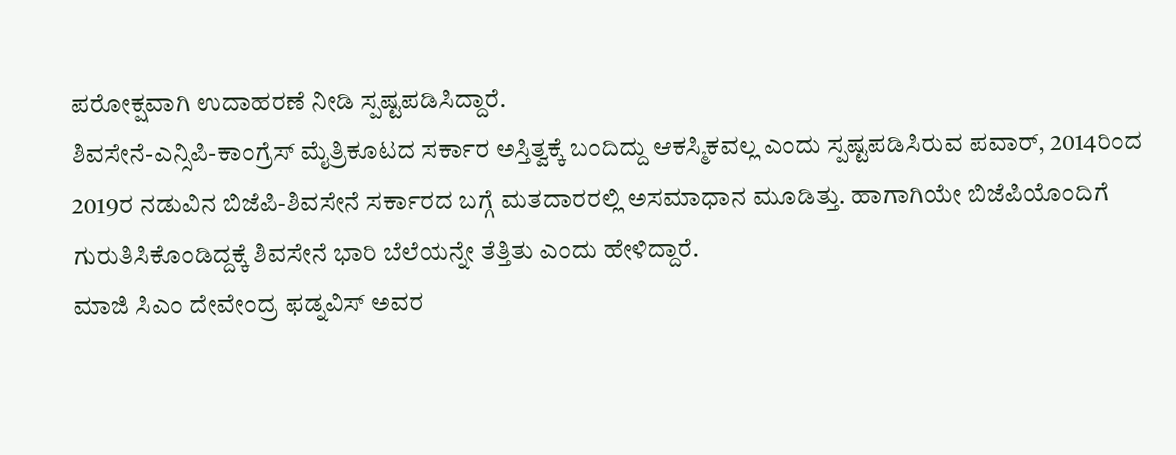ಪರೋಕ್ಷವಾಗಿ ಉದಾಹರಣೆ ನೀಡಿ ಸ್ಪಷ್ಟಪಡಿಸಿದ್ದಾರೆ.
ಶಿವಸೇನೆ-ಎನ್ಸಿಪಿ-ಕಾಂಗ್ರೆಸ್ ಮೈತ್ರಿಕೂಟದ ಸರ್ಕಾರ ಅಸ್ತಿತ್ವಕ್ಕೆ ಬಂದಿದ್ದು ಆಕಸ್ಮಿಕವಲ್ಲ ಎಂದು ಸ್ಪಷ್ಟಪಡಿಸಿರುವ ಪವಾರ್, 2014ರಿಂದ 2019ರ ನಡುವಿನ ಬಿಜೆಪಿ-ಶಿವಸೇನೆ ಸರ್ಕಾರದ ಬಗ್ಗೆ ಮತದಾರರಲ್ಲಿ ಅಸಮಾಧಾನ ಮೂಡಿತ್ತು. ಹಾಗಾಗಿಯೇ ಬಿಜೆಪಿಯೊಂದಿಗೆ ಗುರುತಿಸಿಕೊಂಡಿದ್ದಕ್ಕೆ ಶಿವಸೇನೆ ಭಾರಿ ಬೆಲೆಯನ್ನೇ ತೆತ್ತಿತು ಎಂದು ಹೇಳಿದ್ದಾರೆ.
ಮಾಜಿ ಸಿಎಂ ದೇವೇಂದ್ರ ಫಡ್ನವಿಸ್ ಅವರ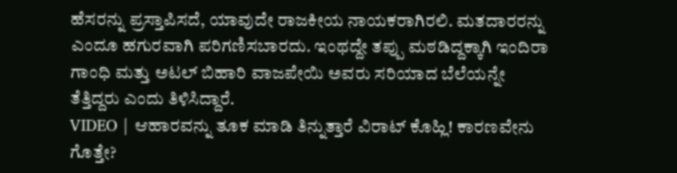ಹೆಸರನ್ನು ಪ್ರಸ್ತಾಪಿಸದೆ, ಯಾವುದೇ ರಾಜಕೀಯ ನಾಯಕರಾಗಿರಲಿ. ಮತದಾರರನ್ನು ಎಂದೂ ಹಗುರವಾಗಿ ಪರಿಗಣಿಸಬಾರದು. ಇಂಥದ್ದೇ ತಪ್ಪು ಮಠಡಿದ್ದಕ್ಕಾಗಿ ಇಂದಿರಾ ಗಾಂಧಿ ಮತ್ತು ಅಟಲ್ ಬಿಹಾರಿ ವಾಜಪೇಯಿ ಅವರು ಸರಿಯಾದ ಬೆಲೆಯನ್ನೇ ತೆತ್ತಿದ್ದರು ಎಂದು ತಿಳಿಸಿದ್ದಾರೆ.
VIDEO | ಆಹಾರವನ್ನು ತೂಕ ಮಾಡಿ ತಿನ್ನುತ್ತಾರೆ ವಿರಾಟ್ ಕೊಹ್ಲಿ! ಕಾರಣವೇನು ಗೊತ್ತೇ?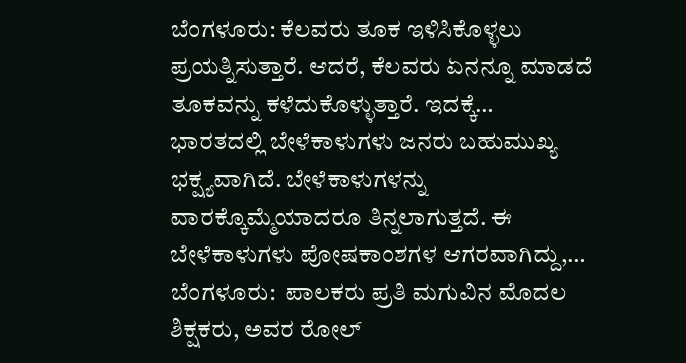ಬೆಂಗಳೂರು: ಕೆಲವರು ತೂಕ ಇಳಿಸಿಕೊಳ್ಳಲು ಪ್ರಯತ್ನಿಸುತ್ತಾರೆ. ಆದರೆ, ಕೆಲವರು ಏನನ್ನೂ ಮಾಡದೆ ತೂಕವನ್ನು ಕಳೆದುಕೊಳ್ಳುತ್ತಾರೆ. ಇದಕ್ಕೆ…
ಭಾರತದಲ್ಲಿ ಬೇಳೆಕಾಳುಗಳು ಜನರು ಬಹುಮುಖ್ಯ ಭಕ್ಷ್ಯವಾಗಿದೆ. ಬೇಳೆಕಾಳುಗಳನ್ನು ವಾರಕ್ಕೊಮ್ಮೆಯಾದರೂ ತಿನ್ನಲಾಗುತ್ತದೆ. ಈ ಬೇಳೆಕಾಳುಗಳು ಪೋಷಕಾಂಶಗಳ ಆಗರವಾಗಿದ್ದು,…
ಬೆಂಗಳೂರು:  ಪಾಲಕರು ಪ್ರತಿ ಮಗುವಿನ ಮೊದಲ ಶಿಕ್ಷಕರು, ಅವರ ರೋಲ್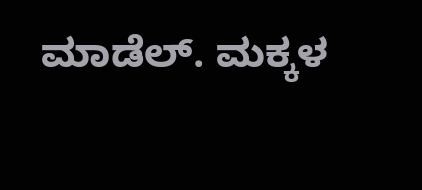ಮಾಡೆಲ್. ಮಕ್ಕಳ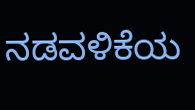ನಡವಳಿಕೆಯ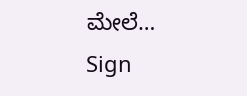ಮೇಲೆ…
Sign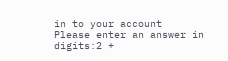in to your account
Please enter an answer in digits:2 +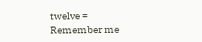twelve =
Remember me